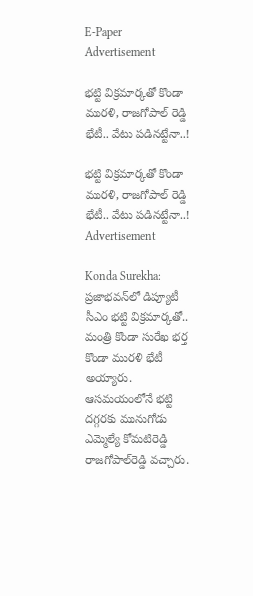E-Paper
Advertisement

భట్టి విక్రమార్కతో కొండా మురళి, రాజగోపాల్ రెడ్డి భేటీ.. వేటు పడినట్టేనా..!

భట్టి విక్రమార్కతో కొండా మురళి, రాజగోపాల్ రెడ్డి భేటీ.. వేటు పడినట్టేనా..!
Advertisement

Konda Surekha: ప్రజాభవన్‌లో డిప్యూటీ సీఎం భట్టి విక్రమార్కతో.. మంత్రి కొండా సురేఖ భర్త కొండా మురళి భేటీ అయ్యారు. ఆసమయంలోనే భట్టి దగ్గరకు మునుగోడు ఎమ్మెల్యే కోమటిరెడ్డి రాజగోపాల్‌రెడ్డి వచ్చారు.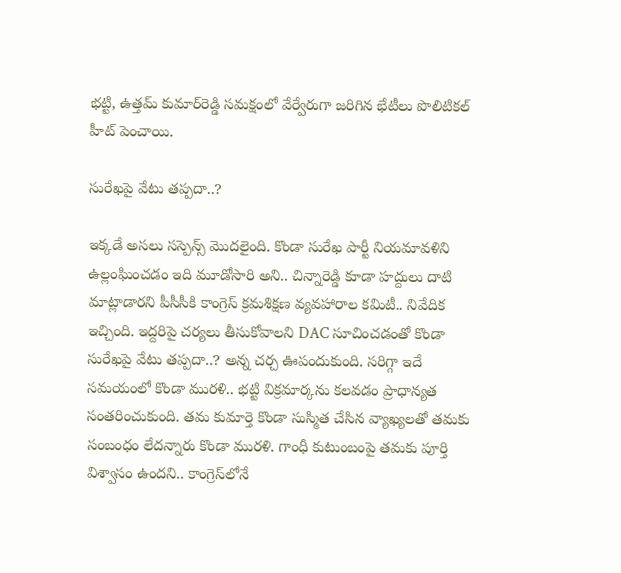భట్టి, ఉత్తమ్‌ కుమార్‌రెడ్డి సమక్షంలో వేర్వేరుగా జరిగిన భేటీలు పొలిటికల్ హీట్ పెంచాయి.

సురేఖపై వేటు తప్పదా..?

ఇక్కడే అసలు సస్పెన్స్ మొదలైంది. కొండా సురేఖ పార్టీ నియమావళిని ఉల్లంఘించడం ఇది మూడోసారి అని.. చిన్నారెడ్డి కూడా హద్దులు దాటి మాట్లాడారని పీసీసీకి కాంగ్రెస్ క్రమశిక్షణ వ్యవహారాల కమిటీ.. నివేదిక ఇచ్చింది. ఇద్దరిపై చర్యలు తీసుకోవాలని DAC సూచించడంతో కొండా సురేఖపై వేటు తప్పదా..? అన్న చర్చ ఊపందుకుంది. సరిగ్గా ఇదే సమయంలో కొండా మురళి.. భట్టి విక్రమార్కను కలవడం ప్రాధాన్యత సంతరించుకుంది. తమ కుమార్తె కొండా సుస్మిత చేసిన వ్యాఖ్యలతో తమకు సంబంధం లేదన్నారు కొండా మురళి. గాంధీ కుటుంబంపై తమకు పూర్తి విశ్వాసం ఉందని.. కాంగ్రెస్‌లోనే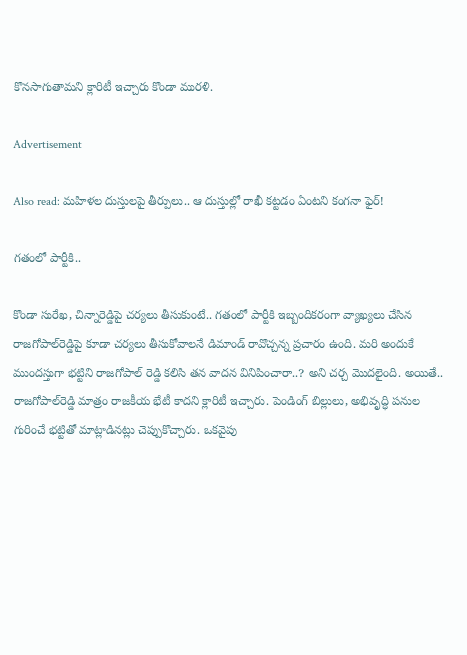కొనసాగుతామని క్లారిటీ ఇచ్చారు కొండా మురళి.

Advertisement

Also read: మహిళల దుస్తులపై తీర్పులు.. ఆ దుస్తుల్లో రాఖీ కట్టడం ఏంటని కంగనా ఫైర్!

గతంలో పార్టీకి..

కొండా సురేఖ, చిన్నారెడ్డిపై చర్యలు తీసుకుంటే.. గతంలో పార్టీకి ఇబ్బందికరంగా వ్యాఖ్యలు చేసిన రాజగోపాల్‌రెడ్డిపై కూడా చర్యలు తీసుకోవాలనే డిమాండ్ రావొచ్చన్న ప్రచారం ఉంది. మరి అందుకే ముందస్తుగా భట్టిని రాజగోపాల్‌ రెడ్డి కలిసి తన వాదన వినిపించారా..? అని చర్చ మొదలైంది. అయితే.. రాజగోపాల్‌రెడ్డి మాత్రం రాజకీయ భేటీ కాదని క్లారిటీ ఇచ్చారు. పెండింగ్ బిల్లులు, అభివృద్ధి పనుల గురించే భట్టితో మాట్లాడినట్లు చెప్పుకొచ్చారు. ఒకవైపు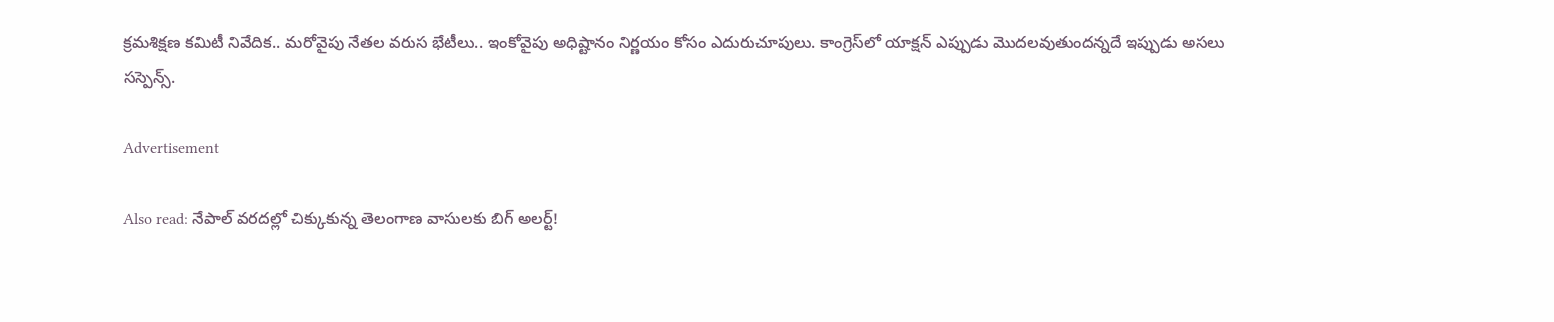క్రమశిక్షణ కమిటీ నివేదిక.. మరోవైపు నేతల వరుస భేటీలు.. ఇంకోవైపు అధిష్టానం నిర్ణయం కోసం ఎదురుచూపులు. కాంగ్రెస్‌లో యాక్షన్ ఎప్పుడు మొదలవుతుందన్నదే ఇప్పుడు అసలు సస్పెన్స్.

Advertisement

Also read: నేపాల్ వరదల్లో చిక్కుకున్న తెలంగాణ వాసులకు బిగ్ అలర్ట్!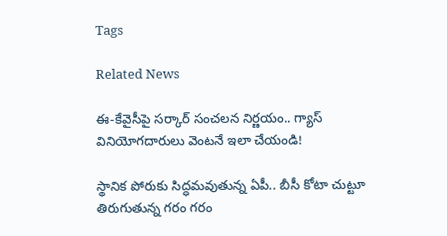Tags

Related News

ఈ-కేవైసీపై సర్కార్ సంచలన నిర్ణయం.. గ్యాస్ వినియోగదారులు వెంటనే ఇలా చేయండి!

స్థానిక పోరుకు సిద్ధమవుతున్న ఏపీ.. బీసీ కోటా చుట్టూ తిరుగుతున్న గరం గరం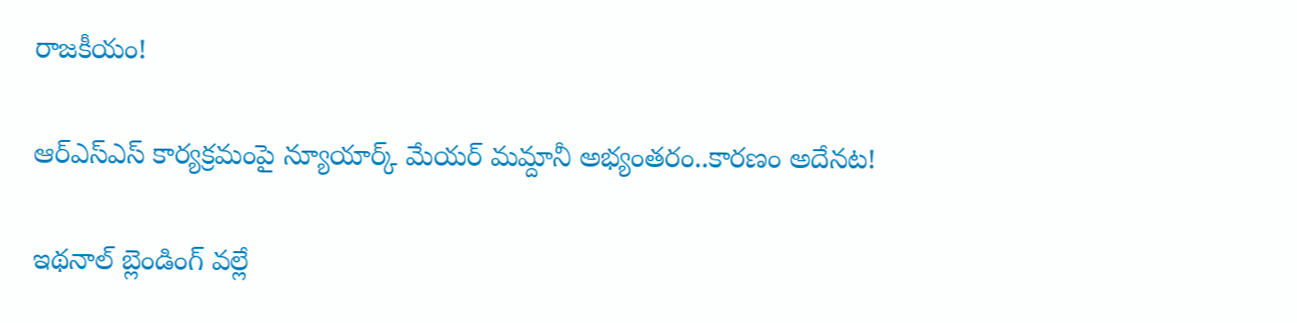రాజకీయం!

ఆర్‌ఎస్ఎస్ కార్యక్రమంపై న్యూయార్క్ మేయర్ మమ్దానీ అభ్యంతరం..కారణం అదేనట!

ఇథనాల్ బ్లెండింగ్ వల్లే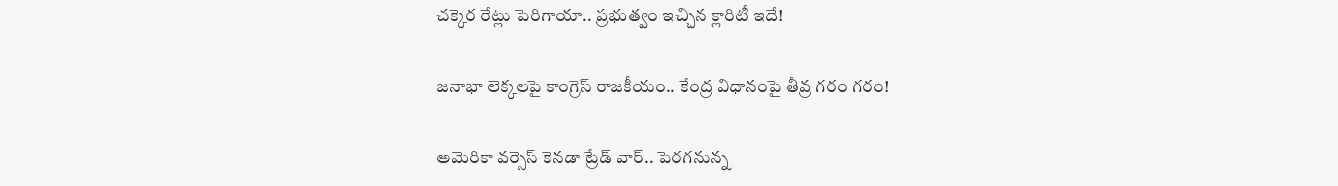చక్కెర రేట్లు పెరిగాయా.. ప్రభుత్వం ఇచ్చిన క్లారిటీ ఇదే!

జనాభా లెక్కలపై కాంగ్రెస్ రాజకీయం.. కేంద్ర విధానంపై తీవ్ర గరం గరం!

అమెరికా వర్సెస్ కెనడా ట్రేడ్ వార్.. పెరగనున్న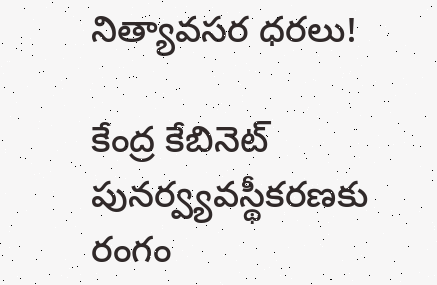నిత్యావసర ధరలు!

కేంద్ర కేబినెట్ పునర్వ్యవస్థీకరణకు రంగం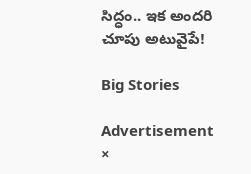సిద్ధం.. ఇక అందరి చూపు అటువైపే!

Big Stories

Advertisement
×